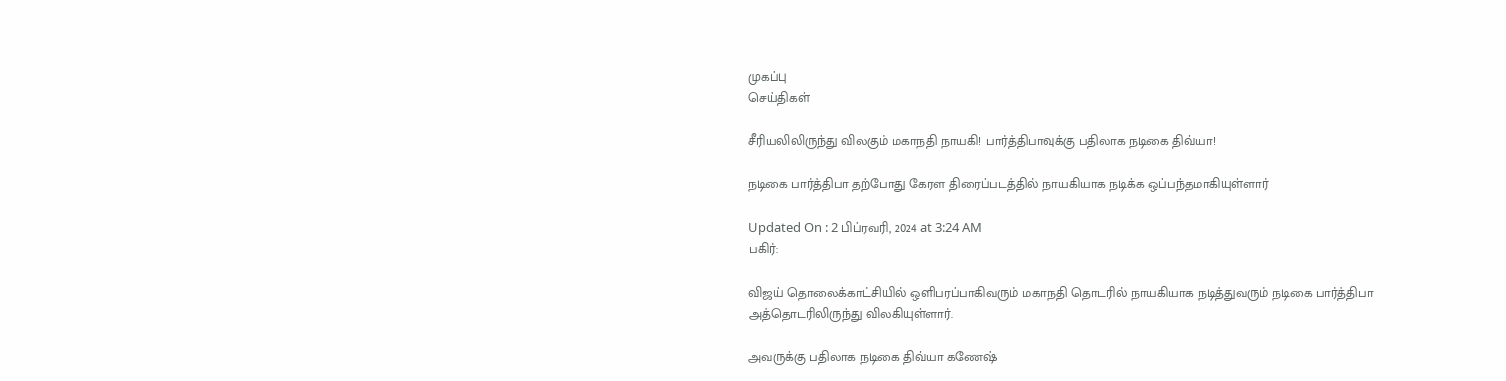முகப்பு
செய்திகள்

சீரியலிலிருந்து விலகும் மகாநதி நாயகி! பார்த்திபாவுக்கு பதிலாக நடிகை திவ்யா!

நடிகை பார்த்திபா தற்போது கேரள திரைப்படத்தில் நாயகியாக நடிக்க ஒப்பந்தமாகியுள்ளார்

Updated On : 2 பிப்ரவரி, 2024 at 3:24 AM
பகிர்:

விஜய் தொலைக்காட்சியில் ஒளிபரப்பாகிவரும் மகாநதி தொடரில் நாயகியாக நடித்துவரும் நடிகை பார்த்திபா அத்தொடரிலிருந்து விலகியுள்ளார்.

அவருக்கு பதிலாக நடிகை திவ்யா கணேஷ்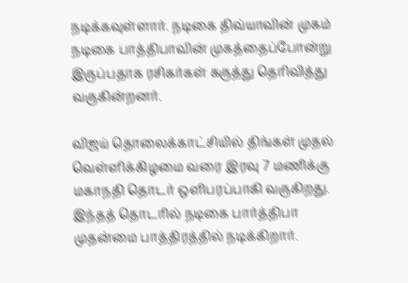நடிக்கவுள்ளார். நடிகை திவ்யாவின் முகம் நடிகை பாத்திபாவின் முகத்தைப்போன்று இருப்பதாக ரசிகர்கள் கருத்து தெரிவித்து வருகின்றனர்.

விஜய் தொலைக்காட்சியில் திங்கள் முதல் வெள்ளிக்கிழமை வரை இரவு 7 மணிக்கு மகாநதி தொடர் ஒளிபரப்பாகி வருகிறது. இந்தத் தொடரில் நடிகை பார்த்திபா முதன்மை பாத்திரத்தில் நடிக்கிறார்.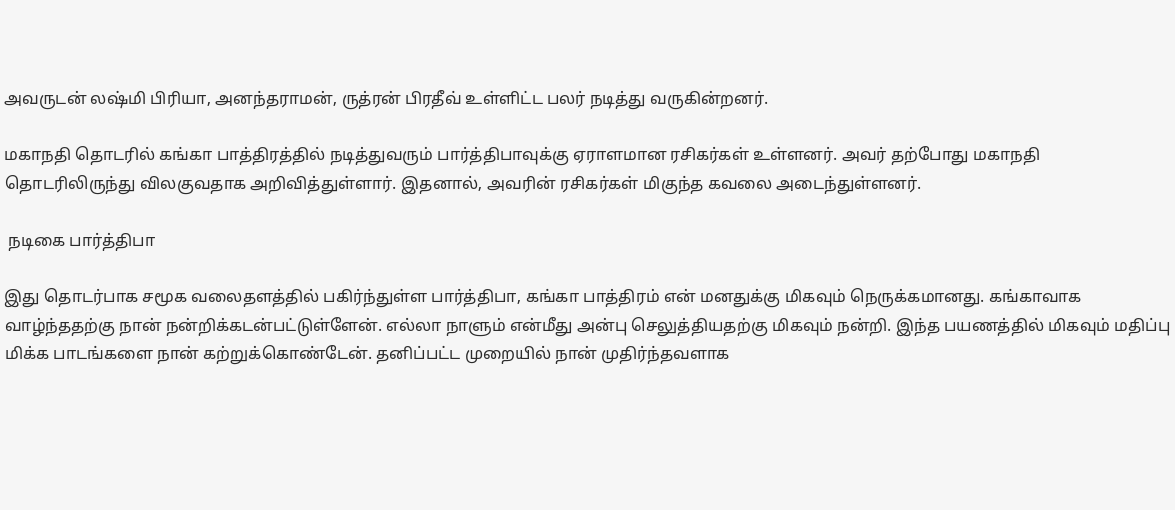அவருடன் லஷ்மி பிரியா, அனந்தராமன், ருத்ரன் பிரதீவ் உள்ளிட்ட பலர் நடித்து வருகின்றனர்.

மகாநதி தொடரில் கங்கா பாத்திரத்தில் நடித்துவரும் பார்த்திபாவுக்கு ஏராளமான ரசிகர்கள் உள்ளனர். அவர் தற்போது மகாநதி தொடரிலிருந்து விலகுவதாக அறிவித்துள்ளார். இதனால், அவரின் ரசிகர்கள் மிகுந்த கவலை அடைந்துள்ளனர்.

 நடிகை பார்த்திபா

இது தொடர்பாக சமூக வலைதளத்தில் பகிர்ந்துள்ள பார்த்திபா, கங்கா பாத்திரம் என் மனதுக்கு மிகவும் நெருக்கமானது. கங்காவாக வாழ்ந்ததற்கு நான் நன்றிக்கடன்பட்டுள்ளேன். எல்லா நாளும் என்மீது அன்பு செலுத்தியதற்கு மிகவும் நன்றி. இந்த பயணத்தில் மிகவும் மதிப்பு மிக்க பாடங்களை நான் கற்றுக்கொண்டேன். தனிப்பட்ட முறையில் நான் முதிர்ந்தவளாக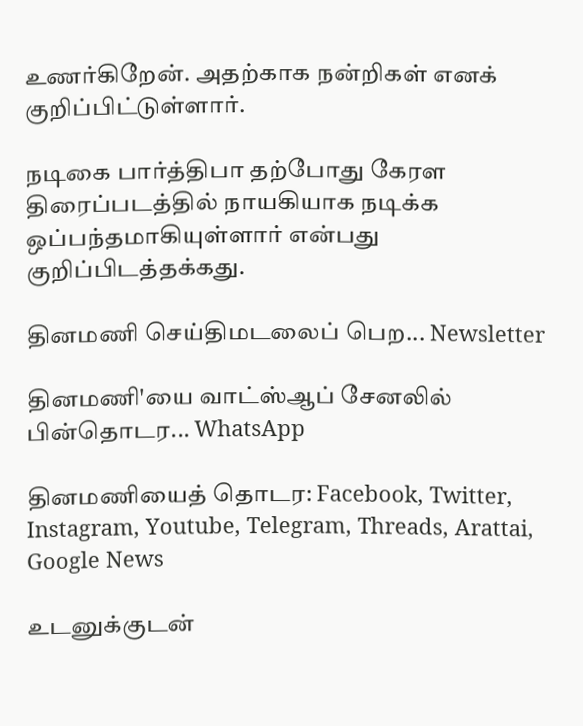உணர்கிறேன். அதற்காக நன்றிகள் எனக் குறிப்பிட்டுள்ளார்.

நடிகை பார்த்திபா தற்போது கேரள திரைப்படத்தில் நாயகியாக நடிக்க ஒப்பந்தமாகியுள்ளார் என்பது குறிப்பிடத்தக்கது.

தினமணி செய்திமடலைப் பெற... Newsletter

தினமணி'யை வாட்ஸ்ஆப் சேனலில் பின்தொடர... WhatsApp

தினமணியைத் தொடர: Facebook, Twitter, Instagram, Youtube, Telegram, Threads, Arattai, Google News

உடனுக்குடன்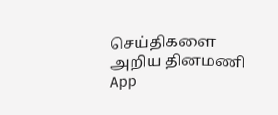செய்திகளை அறிய தினமணி App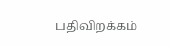பதிவிறக்கம்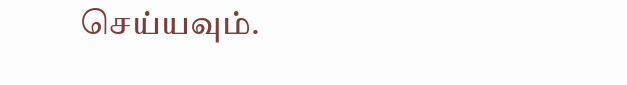செய்யவும்.